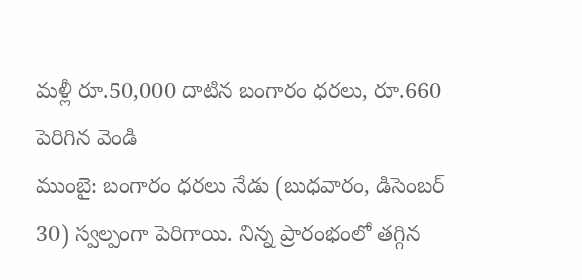మళ్లీ రూ.50,000 దాటిన బంగారం ధరలు, రూ.660 పెరిగిన వెండి
ముంబై: బంగారం ధరలు నేడు (బుధవారం, డిసెంబర్ 30) స్వల్పంగా పెరిగాయి. నిన్న ప్రారంభంలో తగ్గిన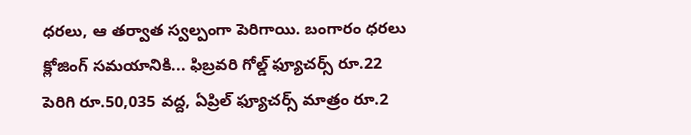ధరలు, ఆ తర్వాత స్వల్పంగా పెరిగాయి. బంగారం ధరలు క్లోజింగ్ సమయానికి... ఫిబ్రవరి గోల్డ్ ఫ్యూచర్స్ రూ.22 పెరిగి రూ.50,035 వద్ద, ఏప్రిల్ ఫ్యూచర్స్ మాత్రం రూ.2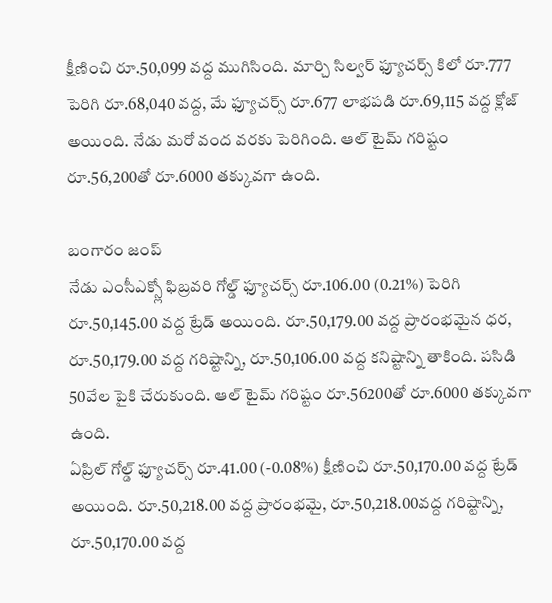క్షీణించి రూ.50,099 వద్ద ముగిసింది. మార్చి సిల్వర్ ఫ్యూచర్స్ కిలో రూ.777 పెరిగి రూ.68,040 వద్ద, మే ఫ్యూచర్స్ రూ.677 లాభపడి రూ.69,115 వద్ద క్లోజ్ అయింది. నేడు మరో వంద వరకు పెరిగింది. ఆల్ టైమ్ గరిష్టం రూ.56,200తో రూ.6000 తక్కువగా ఉంది.

బంగారం జంప్
నేడు ఎంసీఎక్స్లో ఫిబ్రవరి గోల్డ్ ఫ్యూచర్స్ రూ.106.00 (0.21%) పెరిగి రూ.50,145.00 వద్ద ట్రేడ్ అయింది. రూ.50,179.00 వద్ద ప్రారంభమైన ధర, రూ.50,179.00 వద్ద గరిష్టాన్ని, రూ.50,106.00 వద్ద కనిష్టాన్ని తాకింది. పసిడి 50వేల పైకి చేరుకుంది. ఆల్ టైమ్ గరిష్టం రూ.56200తో రూ.6000 తక్కువగా ఉంది.
ఏప్రిల్ గోల్డ్ ఫ్యూచర్స్ రూ.41.00 (-0.08%) క్షీణించి రూ.50,170.00 వద్ద ట్రేడ్ అయింది. రూ.50,218.00 వద్ద ప్రారంభమై, రూ.50,218.00వద్ద గరిష్టాన్ని, రూ.50,170.00 వద్ద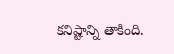కనిష్టాన్ని తాకింది.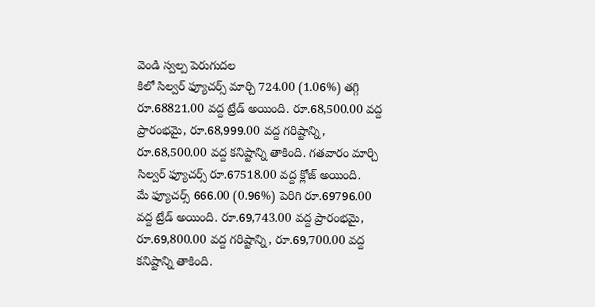వెండి స్వల్ప పెరుగుదల
కిలో సిల్వర్ ఫ్యూచర్స్ మార్చి 724.00 (1.06%) తగ్గి రూ.68821.00 వద్ద ట్రేడ్ అయింది. రూ.68,500.00 వద్ద ప్రారంభమై, రూ.68,999.00 వద్ద గరిష్టాన్ని, రూ.68,500.00 వద్ద కనిష్టాన్ని తాకింది. గతవారం మార్చి సిల్వర్ ఫ్యూచర్స్ రూ.67518.00 వద్ద క్లోజ్ అయింది.
మే ఫ్యూచర్స్ 666.00 (0.96%) పెరిగి రూ.69796.00 వద్ద ట్రేడ్ అయింది. రూ.69,743.00 వద్ద ప్రారంభమై, రూ.69,800.00 వద్ద గరిష్టాన్ని, రూ.69,700.00 వద్ద కనిష్టాన్ని తాకింది.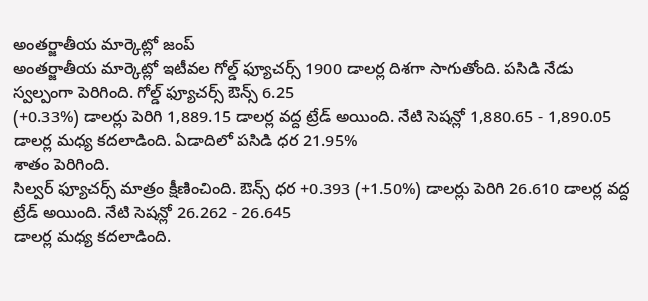అంతర్జాతీయ మార్కెట్లో జంప్
అంతర్జాతీయ మార్కెట్లో ఇటీవల గోల్డ్ ఫ్యూచర్స్ 1900 డాలర్ల దిశగా సాగుతోంది. పసిడి నేడు స్వల్పంగా పెరిగింది. గోల్డ్ ఫ్యూచర్స్ ఔన్స్ 6.25
(+0.33%) డాలర్లు పెరిగి 1,889.15 డాలర్ల వద్ద ట్రేడ్ అయింది. నేటి సెషన్లో 1,880.65 - 1,890.05 డాలర్ల మధ్య కదలాడింది. ఏడాదిలో పసిడి ధర 21.95%
శాతం పెరిగింది.
సిల్వర్ ఫ్యూచర్స్ మాత్రం క్షీణించింది. ఔన్స్ ధర +0.393 (+1.50%) డాలర్లు పెరిగి 26.610 డాలర్ల వద్ద ట్రేడ్ అయింది. నేటి సెషన్లో 26.262 - 26.645
డాలర్ల మధ్య కదలాడింది.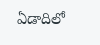ఏడాదిలో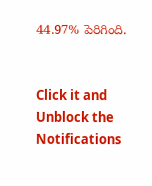44.97% పెరిగింది.


Click it and Unblock the Notifications